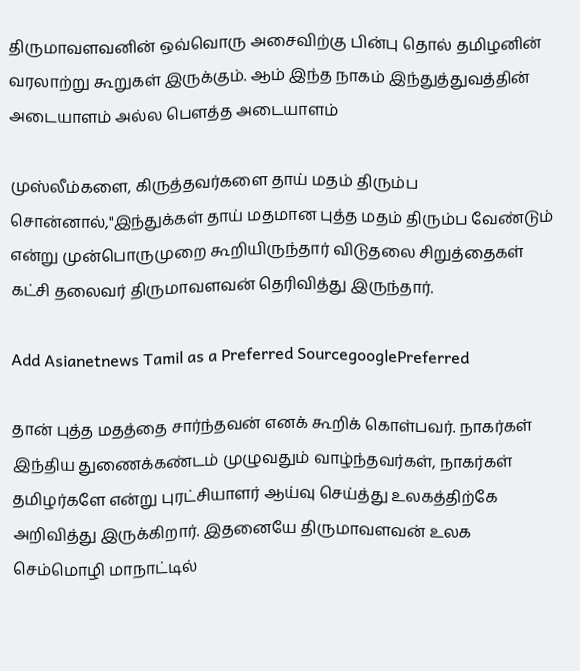திருமாவளவனின் ஒவ்வொரு அசைவிற்கு பின்பு தொல் தமிழனின் வரலாற்று கூறுகள் இருக்கும். ஆம் இந்த நாகம் இந்துத்துவத்தின் அடையாளம் அல்ல பெளத்த அடையாளம்

முஸ்லீம்களை, கிருத்தவர்களை தாய் மதம் திரும்ப சொன்னால்,"இந்துக்கள் தாய் மதமான புத்த மதம் திரும்ப வேண்டும் என்று முன்பொருமுறை கூறியிருந்தார் விடுதலை சிறுத்தைகள் கட்சி தலைவர் திருமாவளவன் தெரிவித்து இருந்தார்.

Add Asianetnews Tamil as a Preferred SourcegooglePreferred

தான் புத்த மதத்தை சார்ந்தவன் எனக் கூறிக் கொள்பவர். நாகர்கள் இந்திய துணைக்கண்டம் முழுவதும் வாழ்ந்தவர்கள், நாகர்கள் தமிழர்களே என்று புரட்சியாளர் ஆய்வு செய்த்து உலகத்திற்கே அறிவித்து இருக்கிறார். இதனையே திருமாவளவன் உலக செம்மொழி மாநாட்டில்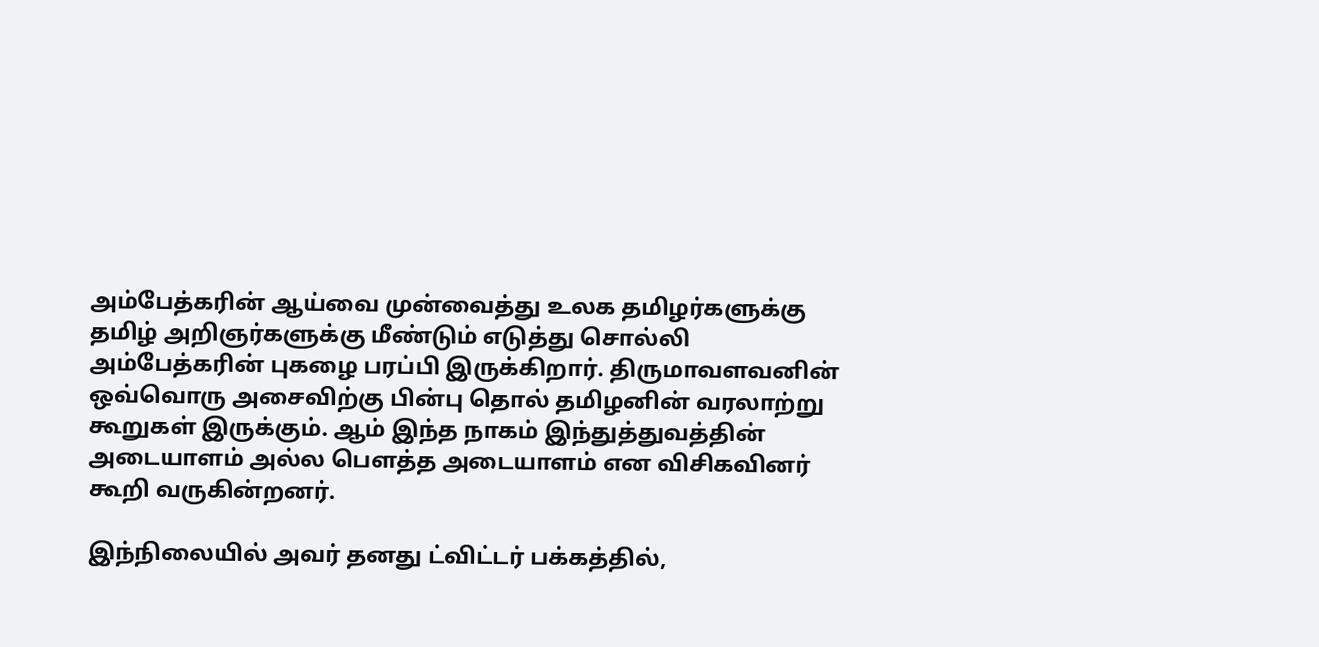அம்பேத்கரின் ஆய்வை முன்வைத்து உலக தமிழர்களுக்கு தமிழ் அறிஞர்களுக்கு மீண்டும் எடுத்து சொல்லி அம்பேத்கரின் புகழை பரப்பி இருக்கிறார். திருமாவளவனின் ஒவ்வொரு அசைவிற்கு பின்பு தொல் தமிழனின் வரலாற்று கூறுகள் இருக்கும். ஆம் இந்த நாகம் இந்துத்துவத்தின் அடையாளம் அல்ல பெளத்த அடையாளம் என விசிகவினர் கூறி வருகின்றனர்.

இந்நிலையில் அவர் தனது ட்விட்டர் பக்கத்தில்,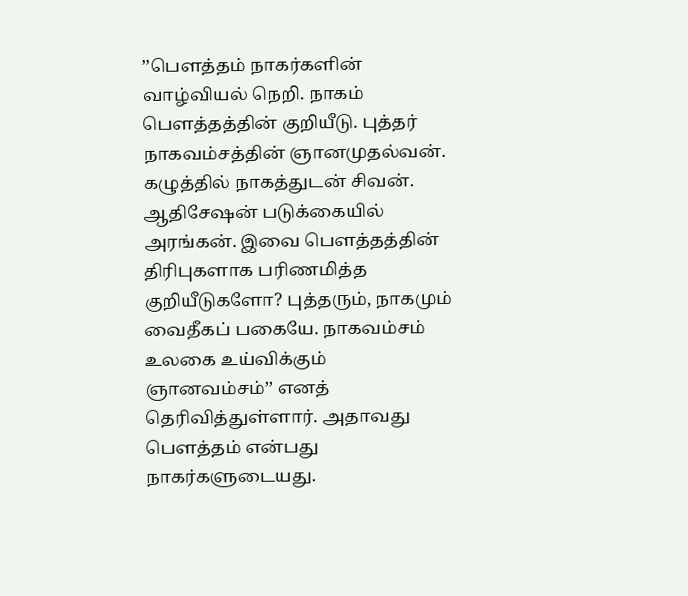’’பௌத்தம் நாகர்களின் வாழ்வியல் நெறி. நாகம் பௌத்தத்தின் குறியீடு. புத்தர் நாகவம்சத்தின் ஞானமுதல்வன். கழுத்தில் நாகத்துடன் சிவன். ஆதிசேஷன் படுக்கையில் அரங்கன். இவை பௌத்தத்தின் திரிபுகளாக பரிணமித்த குறியீடுகளோ? புத்தரும், நாகமும் வைதீகப் பகையே. நாகவம்சம் உலகை உய்விக்கும் ஞானவம்சம்’’ எனத் தெரிவித்துள்ளார். அதாவது பெளத்தம் என்பது நாகர்களுடையது.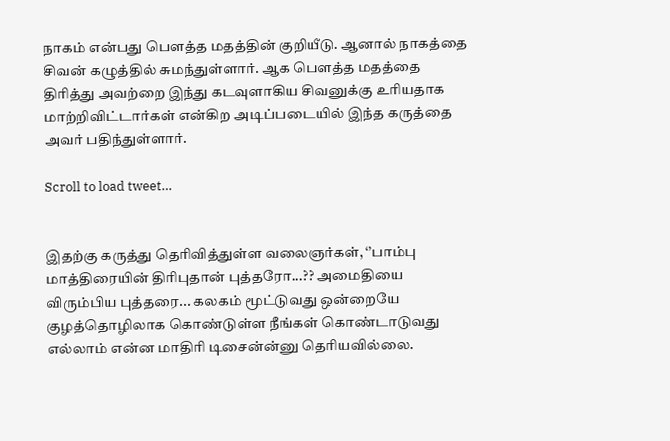நாகம் என்பது பெளத்த மதத்தின் குறியீடு. ஆனால் நாகத்தை சிவன் கழுத்தில் சுமந்துள்ளார். ஆக பெளத்த மதத்தை திரித்து அவற்றை இந்து கடவுளாகிய சிவனுக்கு உரியதாக மாற்றிவிட்டார்கள் என்கிற அடிப்படையில் இந்த கருத்தை அவர் பதிந்துள்ளார்.

Scroll to load tweet…


இதற்கு கருத்து தெரிவித்துள்ள வலைஞர்கள், ‘’பாம்பு மாத்திரையின் திரிபுதான் புத்தரோ...?? அமைதியை விரும்பிய புத்தரை... கலகம் மூட்டுவது ஒன்றையே குழத்தொழிலாக கொண்டுள்ள நீங்கள் கொண்டாடுவது எல்லாம் என்ன மாதிரி டிசைன்ன்னு தெரியவில்லை.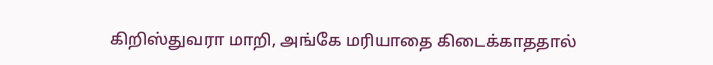கிறிஸ்துவரா மாறி, அங்கே மரியாதை கிடைக்காததால்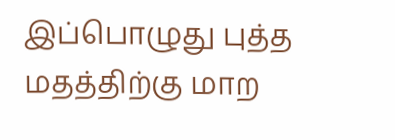இப்பொழுது புத்த மதத்திற்கு மாற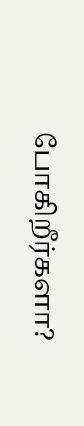போகிறீர்களா?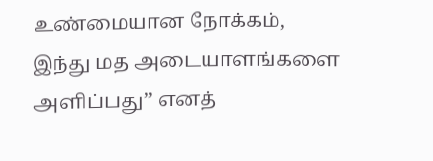உண்மையான நோக்கம், இந்து மத அடையாளங்களை அளிப்பது’’ எனத்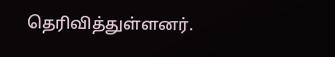தெரிவித்துள்ளனர்.